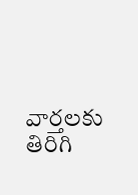వార్తలకు తిరిగి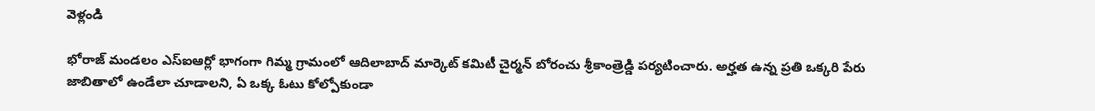వెళ్లండి

భోరాజ్ మండలం ఎస్ఐఆర్లో భాగంగా గిమ్మ గ్రామంలో ఆదిలాబాద్ మార్కెట్ కమిటీ చైర్మన్ బోరంచు శ్రీకాంత్రెడ్డి పర్యటించారు. అర్హత ఉన్న ప్రతి ఒక్కరి పేరు జాబితాలో ఉండేలా చూడాలని, ఏ ఒక్క ఓటు కోల్పోకుండా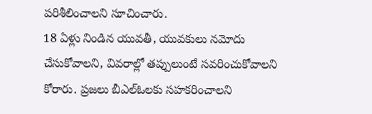పరిశీలించాలని సూచించారు.
18 ఏళ్లు నిండిన యువతీ, యువకులు నమోదు చేసుకోవాలని, వివరాల్లో తప్పులుంటే సవరించుకోవాలని కోరారు. ప్రజలు బీఎల్ఓలకు సహకరించాలని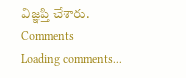విజ్ఞప్తి చేశారు.
Comments
Loading comments...